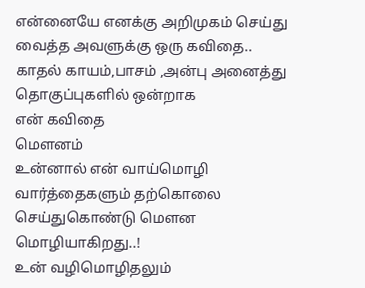என்னையே எனக்கு அறிமுகம் செய்து வைத்த அவளுக்கு ஒரு கவிதை..
காதல் காயம்,பாசம் ,அன்பு அனைத்து தொகுப்புகளில் ஒன்றாக
என் கவிதை
மௌனம்
உன்னால் என் வாய்மொழி
வார்த்தைகளும் தற்கொலை
செய்துகொண்டு மெளன மொழியாகிறது..!
உன் வழிமொழிதலும்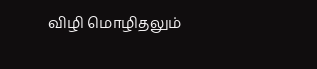விழி மொழிதலும்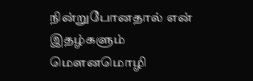நின்றுபோனதால் என்
இதழ்களும் மெளனமொழி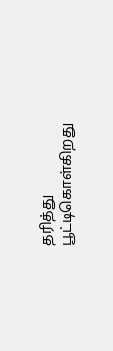தரித்து
பூட்டிகொள்கிறது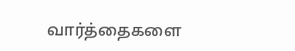வார்த்தைகளை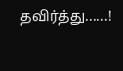தவிர்த்து......!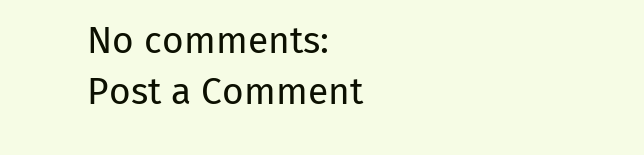No comments:
Post a Comment